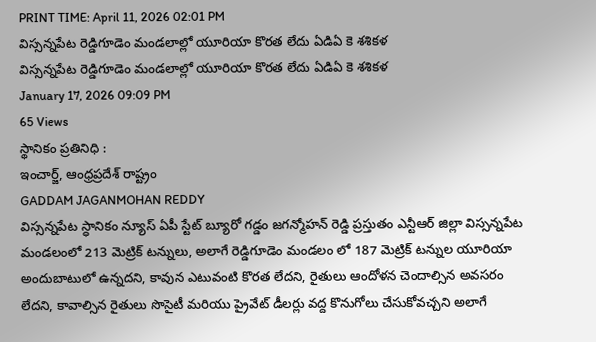PRINT TIME: April 11, 2026 02:01 PM
విస్సన్నపేట రెడ్డిగూడెం మండలాల్లో యూరియా కొరత లేదు ఏడిఏ కె శశికళ
విస్సన్నపేట రెడ్డిగూడెం మండలాల్లో యూరియా కొరత లేదు ఏడిఏ కె శశికళ
January 17, 2026 09:09 PM
65 Views
స్థానికం ప్రతినిధి :
ఇంచార్జ్, ఆంధ్రప్రదేశ్ రాష్ట్రం
GADDAM JAGANMOHAN REDDY
విస్సన్నపేట స్ధానికం న్యూస్ ఏపీ స్టేట్ బ్యూరో గడ్డం జగన్మోహన్ రెడ్డి ప్రస్తుతం ఎన్టీఆర్ జిల్లా విస్సన్నపేట మండలంలో 213 మెట్రిక్ టన్నులు, అలాగే రెడ్డిగూడెం మండలం లో 187 మెట్రిక్ టన్నుల యూరియా అందుబాటులో ఉన్నదని, కావున ఎటువంటి కొరత లేదని, రైతులు ఆందోళన చెందాల్సిన అవసరం లేదని, కావాల్సిన రైతులు సొసైటీ మరియు ప్రైవేట్ డీలర్లు వద్ద కొనుగోలు చేసుకోవచ్చని అలాగే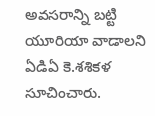అవసరాన్ని బట్టి యూరియా వాడాలని ఏడిఏ కె.శశికళ సూచించారు.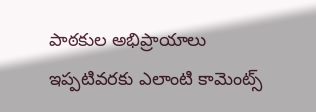పాఠకుల అభిప్రాయాలు
ఇప్పటివరకు ఎలాంటి కామెంట్స్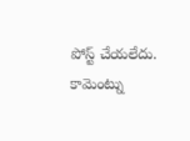పోస్ట్ చేయలేదు.
కామెంట్ను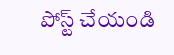పోస్ట్ చేయండి